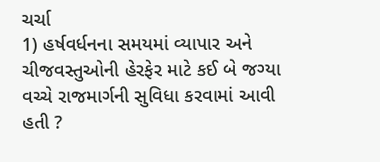ચર્ચા
1) હર્ષવર્ધનના સમયમાં વ્યાપાર અને ચીજવસ્તુઓની હેરફેર માટે કઈ બે જગ્યા વચ્ચે રાજમાર્ગની સુવિધા કરવામાં આવી હતી ?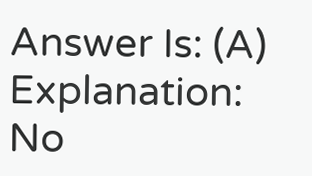Answer Is: (A)
Explanation:
No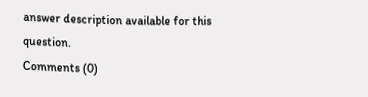answer description available for this question.
Comments (0)